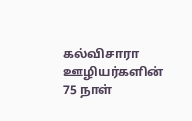கல்விசாரா ஊழியர்களின் 75 நாள்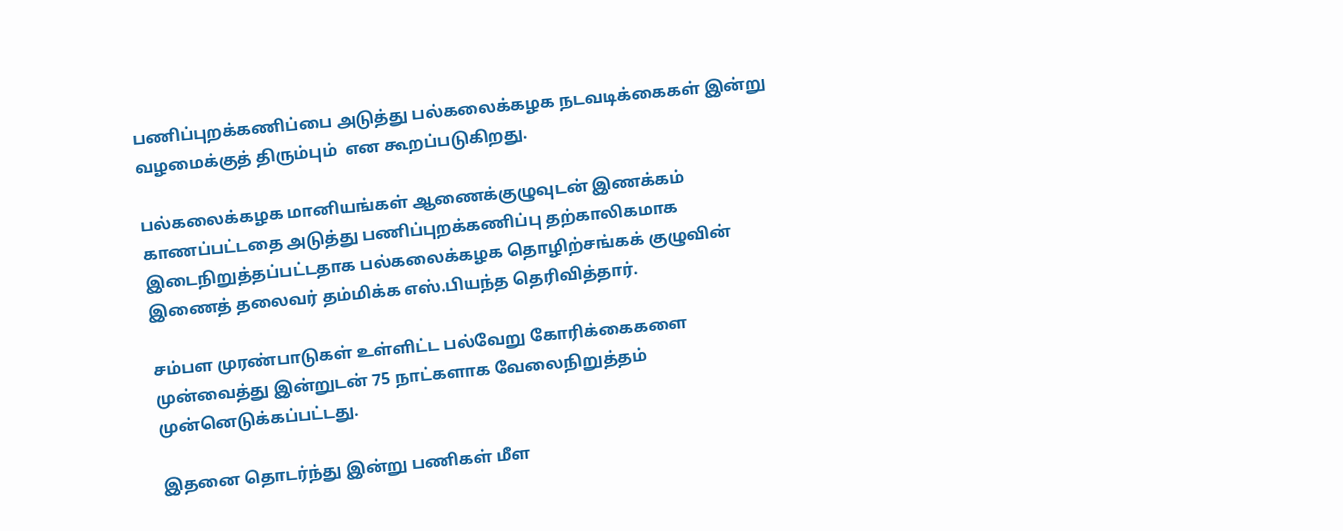பணிப்புறக்கணிப்பை அடுத்து பல்கலைக்கழக நடவடிக்கைகள் இன்று வழமைக்குத் திரும்பும்  என கூறப்படுகிறது.

பல்கலைக்கழக மானியங்கள் ஆணைக்குழுவுடன் இணக்கம் காணப்பட்டதை அடுத்து பணிப்புறக்கணிப்பு தற்காலிகமாக இடைநிறுத்தப்பட்டதாக பல்கலைக்கழக தொழிற்சங்கக் குழுவின் இணைத் தலைவர் தம்மிக்க எஸ்.பியந்த தெரிவித்தார்.

சம்பள முரண்பாடுகள் உள்ளிட்ட பல்வேறு கோரிக்கைகளை முன்வைத்து இன்றுடன் 75 நாட்களாக வேலைநிறுத்தம் முன்னெடுக்கப்பட்டது.

இதனை தொடர்ந்து இன்று பணிகள் மீள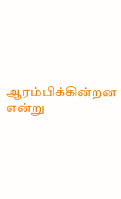ஆரம்பிக்கின்றன என்று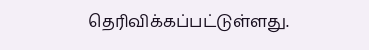தெரிவிக்கப்பட்டுள்ளது.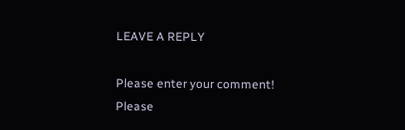LEAVE A REPLY

Please enter your comment!
Please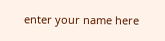enter your name here